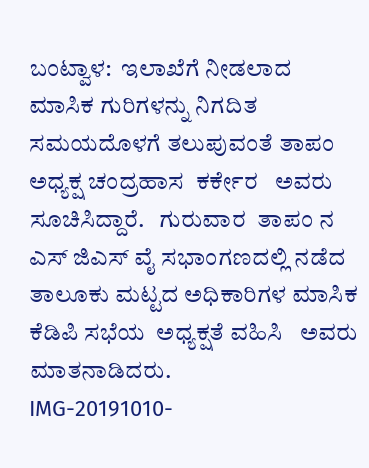ಬಂಟ್ವಾಳ:  ಇಲಾಖೆಗೆ ನೀಡಲಾದ  ಮಾಸಿಕ ಗುರಿಗಳನ್ನು ನಿಗದಿತ ಸಮಯದೊಳಗೆ ತಲುಪುವಂತೆ ತಾಪಂ     ಅಧ್ಯಕ್ಷ ಚಂದ್ರಹಾಸ  ಕರ್ಕೇರ   ಅವರು ಸೂಚಿಸಿದ್ದಾರೆ.   ಗುರುವಾರ  ತಾಪಂ ನ ಎಸ್ ಜಿಎಸ್ ವೈ ಸಭಾಂಗಣದಲ್ಲಿ ನಡೆದ  ತಾಲೂಕು ಮಟ್ಟದ ಅಧಿಕಾರಿಗಳ ಮಾಸಿಕ ಕೆಡಿಪಿ ಸಭೆಯ  ಅಧ್ಯಕ್ಷತೆ ವಹಿಸಿ   ಅವರು ಮಾತನಾಡಿದರು.
IMG-20191010-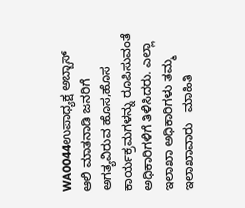WA0044ಉಪಾಧ್ಯಕ್ಷ ಅಬ್ಬಾಸ್ ಆಲಿ ಮಾತನಾಡಿ ಜನರಿಗೆ ಅಗತ್ಯವಿರುವ ಹೊಸ,ಹೊಸ ಕಾರ್ಯಕ್ರಮಗಳನ್ನು ರೂಪಿಸುವಂತೆ ಅಧಿಕಾರಿಗಳಿಗೆ ತಿಳಿಸಿದರು. ಎಲ್ಲಾ ಇಲಾಖಾ ಅಧಿಕಾರಿಗಳು ತಮ್ಮ ಇಲಾಖಾವಾರು   ಮಾಹಿತಿ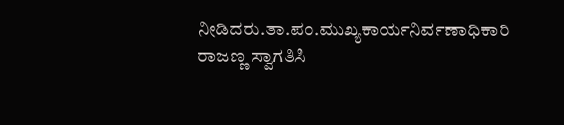ನೀಡಿದರು.ತಾ.ಪಂ.ಮುಖ್ಯಕಾರ್ಯನಿರ್ವಣಾಧಿಕಾರಿ ರಾಜಣ್ಣ ಸ್ವಾಗತಿಸಿ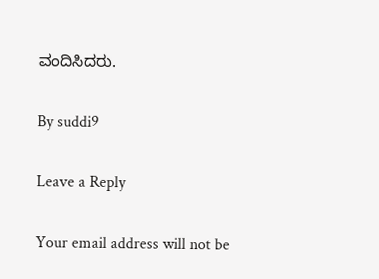ವಂದಿಸಿದರು.

By suddi9

Leave a Reply

Your email address will not be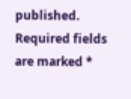published. Required fields are marked *